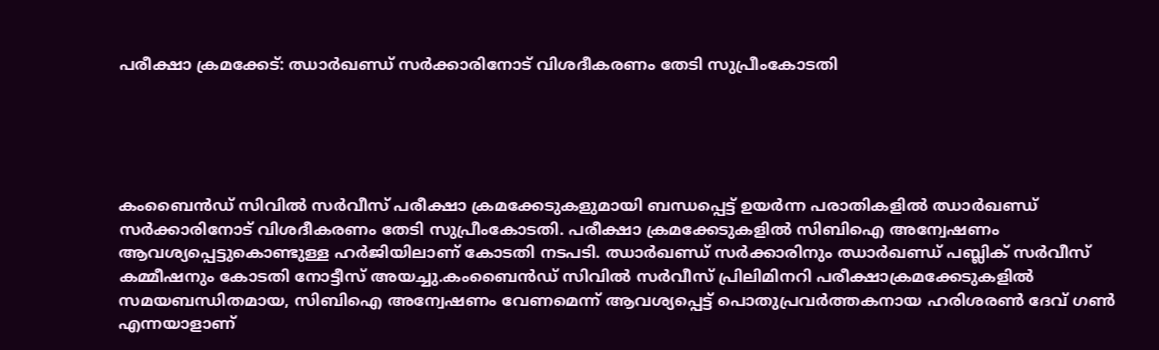പരീക്ഷാ ക്രമക്കേട്: ഝാര്‍ഖണ്ഡ് സര്‍ക്കാരിനോട് വിശദീകരണം തേടി സുപ്രീംകോടതി





കംബൈന്‍ഡ് സിവില്‍ സര്‍വീസ് പരീക്ഷാ ക്രമക്കേടുകളുമായി ബന്ധപ്പെട്ട് ഉയര്‍ന്ന പരാതികളില്‍ ഝാര്‍ഖണ്ഡ് സര്‍ക്കാരിനോട് വിശദീകരണം തേടി സുപ്രീംകോടതി. പരീക്ഷാ ക്രമക്കേടുകളില്‍ സിബിഐ അന്വേഷണം ആവശ്യപ്പെട്ടുകൊണ്ടുള്ള ഹര്‍ജിയിലാണ് കോടതി നടപടി. ഝാര്‍ഖണ്ഡ് സര്‍ക്കാരിനും ഝാര്‍ഖണ്ഡ് പബ്ലിക് സര്‍വീസ് കമ്മീഷനും കോടതി നോട്ടീസ് അയച്ചു.കംബൈന്‍ഡ് സിവില്‍ സര്‍വീസ് പ്രിലിമിനറി പരീക്ഷാക്രമക്കേടുകളില്‍ സമയബന്ധിതമായ, സിബിഐ അന്വേഷണം വേണമെന്ന് ആവശ്യപ്പെട്ട് പൊതുപ്രവര്‍ത്തകനായ ഹരിശരണ്‍ ദേവ് ഗണ്‍ എന്നയാളാണ്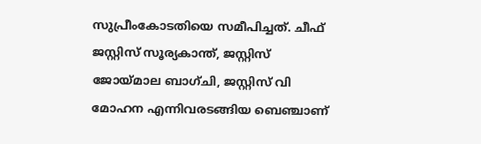സുപ്രീംകോടതിയെ സമീപിച്ചത്. ചീഫ് ജസ്റ്റിസ് സൂര്യകാന്ത്, ജസ്റ്റിസ് ജോയ്മാല ബാഗ്ചി, ജസ്റ്റിസ് വി മോഹന എന്നിവരടങ്ങിയ ബെഞ്ചാണ്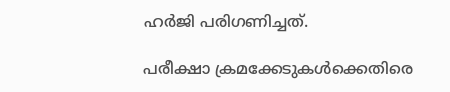ഹര്‍ജി പരിഗണിച്ചത്.

പരീക്ഷാ ക്രമക്കേടുകള്‍ക്കെതിരെ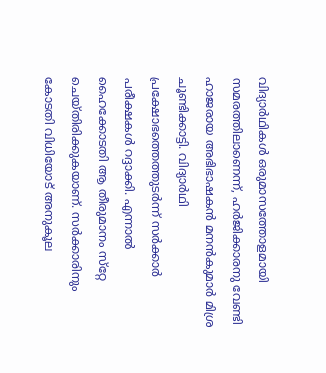വിദ്യാര്‍ഥികള്‍ ഒരുമാസത്തോളമായി സമരത്തിലാണെന്ന്, ഹര്‍ജിക്കാരനു വേണ്ടി ഹാജരായ അഭിഭാഷകന്‍ മനന്‍കുമാര്‍ മിശ്ര ചൂണ്ടിക്കാട്ടി. വിദ്യാര്‍ഥി പ്രക്ഷോഭത്തെത്തുടര്‍ന്ന് സര്‍ക്കാര്‍ പരീക്ഷകള്‍ റദ്ദാക്കി. എന്നാല്‍ ഹൈക്കോടതി ആ തീരുമാനം സ്‌റ്റേ ചെയ്തിരിക്കുകയാണ്. സര്‍ക്കാരിനും കോടതി വിധിയോട് അനുകൂല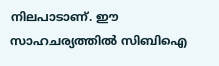നിലപാടാണ്. ഈ സാഹചര്യത്തില്‍ സിബിഐ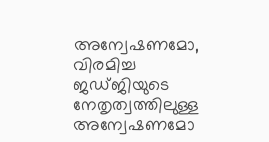അന്വേഷണമോ, വിരമിച്ച ജഡ്ജിയുടെ നേതൃത്വത്തിലുള്ള അന്വേഷണമോ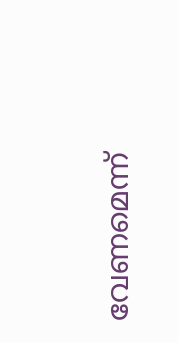വേണമെന്ന്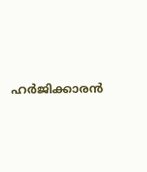ഹര്‍ജിക്കാരന്‍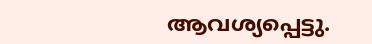ആവശ്യപ്പെട്ടു.